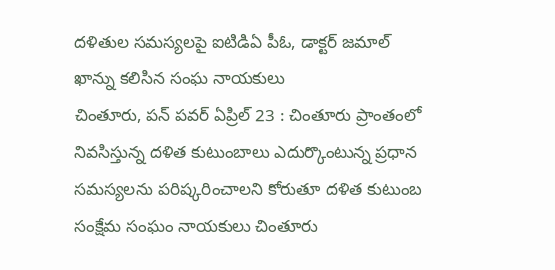దళితుల సమస్యలపై ఐటిడిఏ పీఓ, డాక్టర్ జమాల్ ఖాన్ను కలిసిన సంఘ నాయకులు
చింతూరు, పన్ పవర్ ఏప్రిల్ 23 : చింతూరు ప్రాంతంలో నివసిస్తున్న దళిత కుటుంబాలు ఎదుర్కొంటున్న ప్రధాన సమస్యలను పరిష్కరించాలని కోరుతూ దళిత కుటుంబ సంక్షేమ సంఘం నాయకులు చింతూరు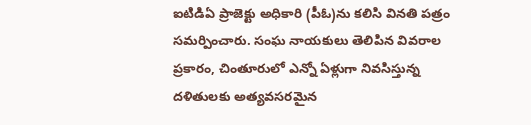ఐటిడిఏ ప్రాజెక్టు అధికారి (పీఓ)ను కలిసి వినతి పత్రం సమర్పించారు. సంఘ నాయకులు తెలిపిన వివరాల ప్రకారం, చింతూరులో ఎన్నో ఏళ్లుగా నివసిస్తున్న దళితులకు అత్యవసరమైన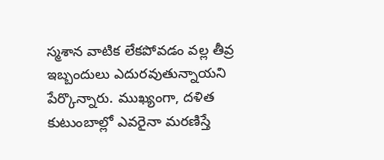స్మశాన వాటిక లేకపోవడం వల్ల తీవ్ర ఇబ్బందులు ఎదురవుతున్నాయని పేర్కొన్నారు. ముఖ్యంగా, దళిత కుటుంబాల్లో ఎవరైనా మరణిస్తే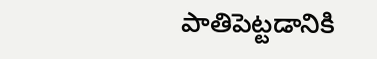పాతిపెట్టడానికి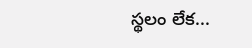స్థలం లేక...